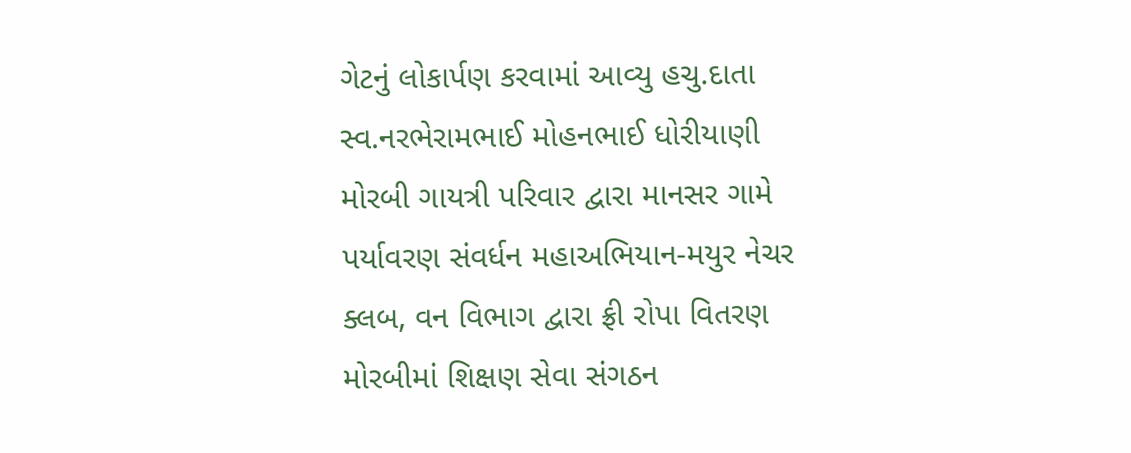ગેટનું લોકાર્પણ કરવામાં આવ્યુ હચુ.દાતા સ્વ.નરભેરામભાઈ મોહનભાઈ ધોરીયાણી મોરબી ગાયત્રી પરિવાર દ્વારા માનસર ગામે પર્યાવરણ સંવર્ધન મહાઅભિયાન-મયુર નેચર ક્લબ, વન વિભાગ દ્વારા ફ્રી રોપા વિતરણ મોરબીમાં શિક્ષણ સેવા સંગઠન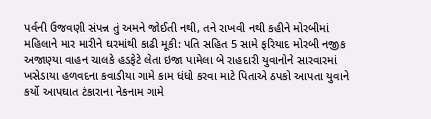પર્વની ઉજવણી સંપન્ન તું અમને જોઈતી નથી, તને રાખવી નથી કહીને મોરબીમાં મહિલાને માર મારીને ઘરમાંથી કાઢી મૂકી: પતિ સહિત 5 સામે ફરિયાદ મોરબી નજીક અજાણ્યા વાહન ચાલકે હડફેટે લેતા ઇજા પામેલા બે રાહદારી યુવાનોને સારવારમાં ખસેડાયા હળવદના કવાડીયા ગામે કામ ધંધો કરવા માટે પિતાએ ઠપકો આપતા યુવાને કર્યો આપઘાત ટંકારાના નેકનામ ગામે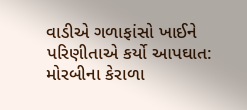વાડીએ ગળાફાંસો ખાઈને પરિણીતાએ કર્યો આપઘાત: મોરબીના કેરાળા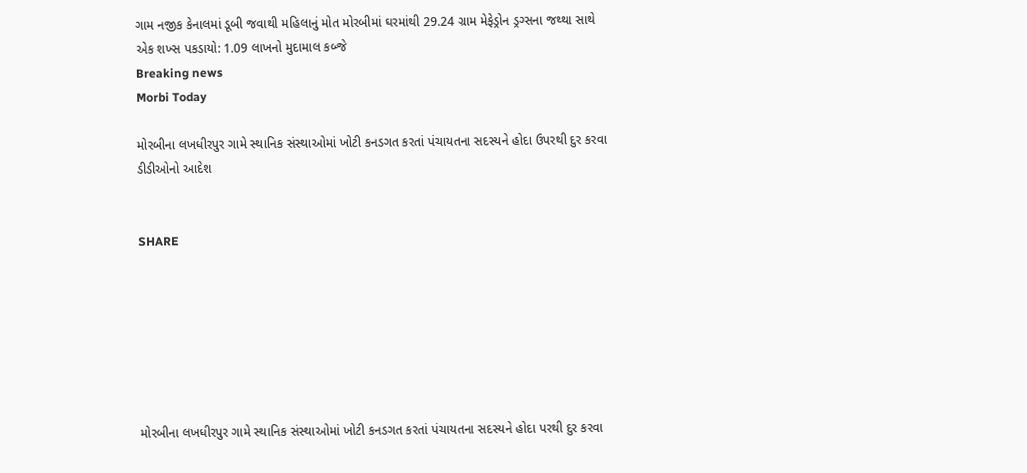ગામ નજીક કેનાલમાં ડૂબી જવાથી મહિલાનું મોત મોરબીમાં ઘરમાંથી 29.24 ગ્રામ મેફેડ્રોન ડ્રગ્સના જથ્થા સાથે એક શખ્સ પકડાયો: 1.09 લાખનો મુદામાલ કબ્જે
Breaking news
Morbi Today

મોરબીના લખધીરપુર ગામે સ્થાનિક સંસ્થાઓમાં ખોટી કનડગત કરતાં પંચાયતના સદસ્યને હોદા ઉપરથી દુર કરવા ડીડીઓનો આદેશ


SHARE







મોરબીના લખધીરપુર ગામે સ્થાનિક સંસ્થાઓમાં ખોટી કનડગત કરતાં પંચાયતના સદસ્યને હોદા પરથી દુર કરવા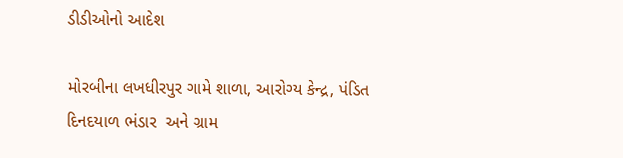ડીડીઓનો આદેશ

મોરબીના લખધીરપુર ગામે શાળા, આરોગ્ય કેન્દ્ર, પંડિત દિનદયાળ ભંડાર  અને ગ્રામ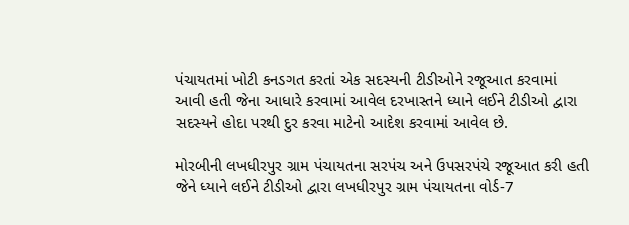પંચાયતમાં ખોટી કનડગત કરતાં એક સદસ્યની ટીડીઓને રજૂઆત કરવામાં આવી હતી જેના આધારે કરવામાં આવેલ દરખાસ્તને ધ્યાને લઈને ટીડીઓ દ્વારા સદસ્યને હોદા પરથી દુર કરવા માટેનો આદેશ કરવામાં આવેલ છે.

મોરબીની લખધીરપુર ગ્રામ પંચાયતના સરપંચ અને ઉપસરપંચે રજૂઆત કરી હતી જેને ધ્યાને લઈને ટીડીઓ દ્વારા લખધીરપુર ગ્રામ પંચાયતના વોર્ડ-7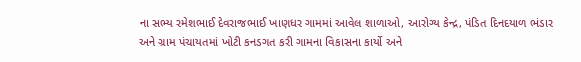ના સભ્ય રમેશભાઈ દેવરાજભાઈ ખાણધર ગામમાં આવેલ શાળાઓ, આરોગ્ય કેન્દ્ર, પંડિત દિનદયાળ ભંડાર  અને ગ્રામ પંચાયતમાં ખોટી કનડગત કરી ગામના વિકાસના કાર્યો અને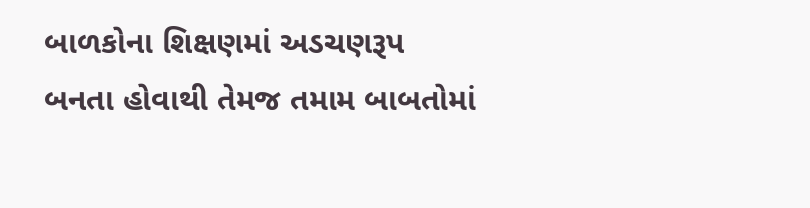બાળકોના શિક્ષણમાં અડચણરૂપ બનતા હોવાથી તેમજ તમામ બાબતોમાં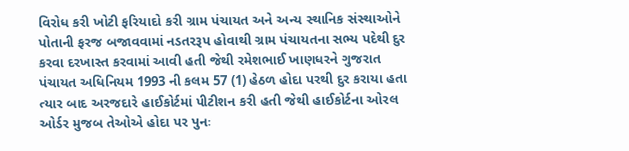વિરોધ કરી ખોટી ફરિયાદો કરી ગ્રામ પંચાયત અને અન્ય સ્થાનિક સંસ્થાઓને પોતાની ફરજ બજાવવામાં નડતરરૂપ હોવાથી ગ્રામ પંચાયતના સભ્ય પદેથી દુર કરવા દરખાસ્ત કરવામાં આવી હતી જેથી રમેશભાઈ ખાણધરને ગુજરાત પંચાયત અધિનિયમ 1993 ની કલમ 57 (1) હેઠળ હોદા પરથી દુર કરાયા હતા ત્યાર બાદ અરજદારે હાઈકોર્ટમાં પીટીશન કરી હતી જેથી હાઈકોર્ટના ઓરલ ઓર્ડર મુજબ તેઓએ હોદા પર પુનઃ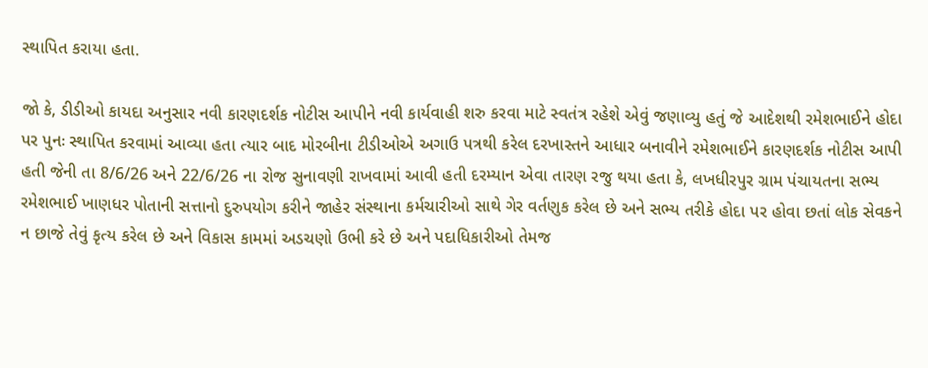સ્થાપિત કરાયા હતા.

જો કે, ડીડીઓ કાયદા અનુસાર નવી કારણદર્શક નોટીસ આપીને નવી કાર્યવાહી શરુ કરવા માટે સ્વતંત્ર રહેશે એવું જણાવ્યુ હતું જે આદેશથી રમેશભાઈને હોદા પર પુનઃ સ્થાપિત કરવામાં આવ્યા હતા ત્યાર બાદ મોરબીના ટીડીઓએ અગાઉ પત્રથી કરેલ દરખાસ્તને આધાર બનાવીને રમેશભાઈને કારણદર્શક નોટીસ આપી હતી જેની તા 8/6/26 અને 22/6/26 ના રોજ સુનાવણી રાખવામાં આવી હતી દરમ્યાન એવા તારણ રજુ થયા હતા કે, લખધીરપુર ગ્રામ પંચાયતના સભ્ય રમેશભાઈ ખાણધર પોતાની સત્તાનો દુરુપયોગ કરીને જાહેર સંસ્થાના કર્મચારીઓ સાથે ગેર વર્તણુક કરેલ છે અને સભ્ય તરીકે હોદા પર હોવા છતાં લોક સેવકને ન છાજે તેવું કૃત્ય કરેલ છે અને વિકાસ કામમાં અડચણો ઉભી કરે છે અને પદાધિકારીઓ તેમજ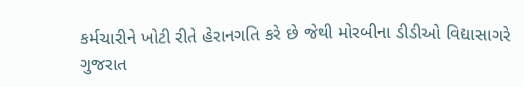કર્મચારીને ખોટી રીતે હેરાનગતિ કરે છે જેથી મોરબીના ડીડીઓ વિદ્યાસાગરે ગુજરાત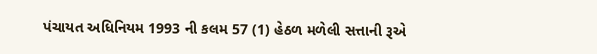પંચાયત અધિનિયમ 1993 ની કલમ 57 (1) હેઠળ મળેલી સત્તાની રૂએ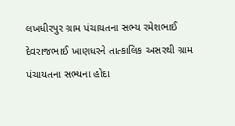લખધીરપુર ગ્રામ પંચાયતના સભ્ય રમેશભાઈ દેવરાજભાઈ ખાણધરને તાત્કાલિક અસરથી ગ્રામ પંચાયતના સભ્યના હોદા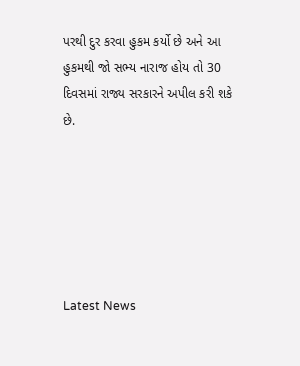પરથી દુર કરવા હુકમ કર્યો છે અને આ હુકમથી જો સભ્ય નારાજ હોય તો 30 દિવસમાં રાજ્ય સરકારને અપીલ કરી શકે છે.






Latest News